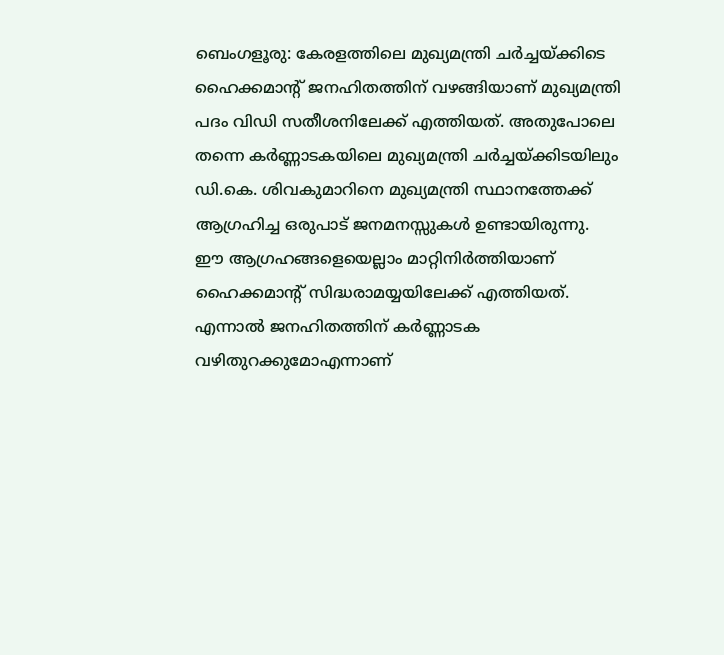ബെംഗളൂരു: കേരളത്തിലെ മുഖ്യമന്ത്രി ചർച്ചയ്ക്കിടെ ഹൈക്കമാന്റ് ജനഹിതത്തിന് വഴങ്ങിയാണ് മുഖ്യമന്ത്രി പദം വിഡി സതീശനിലേക്ക് എത്തിയത്. അതുപോലെ തന്നെ കർണ്ണാടകയിലെ മുഖ്യമന്ത്രി ചർച്ചയ്ക്കിടയിലും ഡി.കെ. ശിവകുമാറിനെ മുഖ്യമന്ത്രി സ്ഥാനത്തേക്ക് ആഗ്രഹിച്ച ഒരുപാട് ജനമനസ്സുകൾ ഉണ്ടായിരുന്നു.
ഈ ആഗ്രഹങ്ങളെയെല്ലാം മാറ്റിനിർത്തിയാണ് ഹൈക്കമാന്റ് സിദ്ധരാമയ്യയിലേക്ക് എത്തിയത്. എന്നാൽ ജനഹിതത്തിന് കർണ്ണാടക വഴിതുറക്കുമോഎന്നാണ്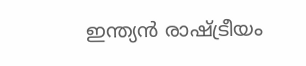ഇന്ത്യൻ രാഷ്ട്രീയം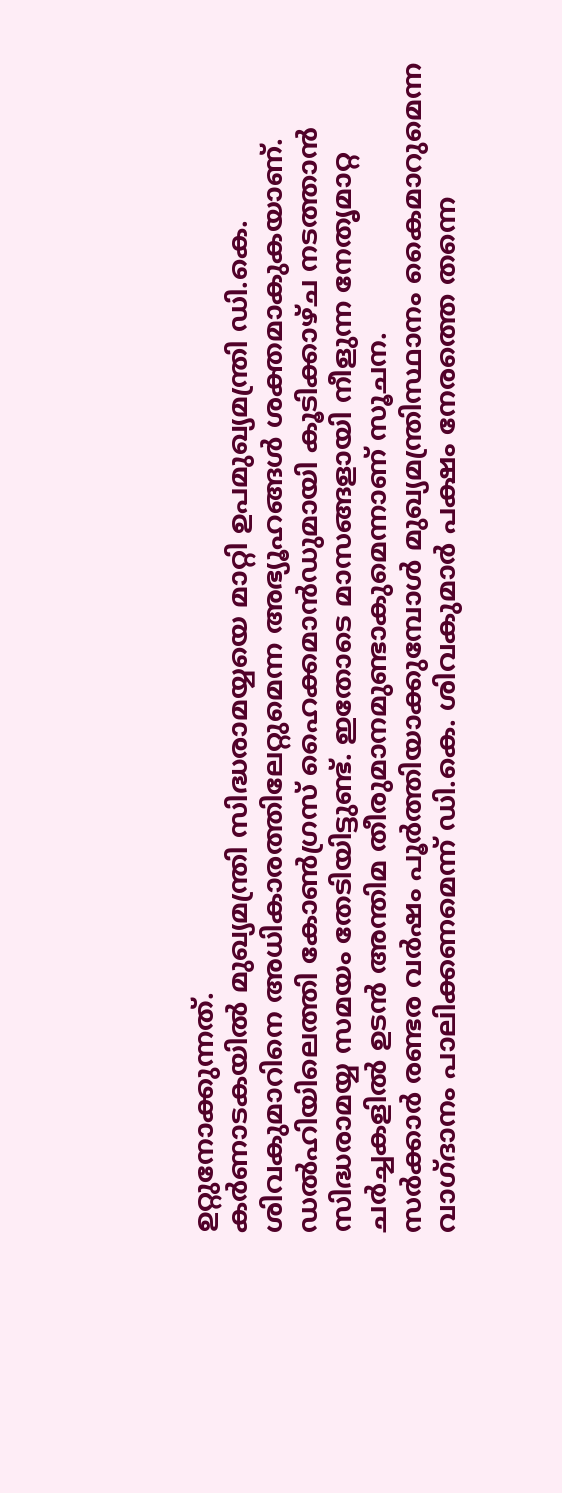ഉറ്റുനോക്കുന്നത്.
കർണാടകയിൽ മുഖ്യമന്ത്രി സിദ്ധരാമയ്യയെ മാറ്റി ഉപമുഖ്യമന്ത്രി ഡി.കെ. ശിവകുമാറിനെ അധികാരത്തിലേറ്റുമെന്ന അഭ്യൂഹങ്ങൾ ശക്തമാകുകയാണ്.
ഡൽഹിയിലെത്തി കോൺഗ്രസ് ഹൈക്കമാൻഡുമായി കൂടിക്കാഴ്ച നടത്താൻ സിദ്ധരാമയ്യ സമയം തേടിയിട്ടുണ്ട്. ഇതോടെ മാസങ്ങളായി നീളുന്ന നേതൃമാറ്റ ചർച്ചകളിൽ ഉടൻ അന്തിമ തീരുമാനമുണ്ടാകുമെന്നാണ് സൂചന.
സർക്കാർ രണ്ടര വർഷം പൂർത്തിയാക്കുമ്പോൾ മുഖ്യമന്ത്രിസ്ഥാനം കൈമാറുമെന്ന വാഗ്ദാനം പാലിക്കണമെന്ന് ഡി.കെ. ശിവകുമാർ പക്ഷം നേരത്തെ തന്നെ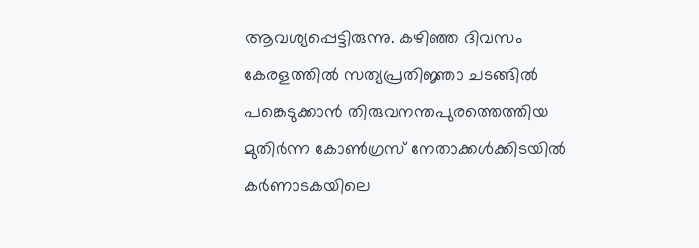ആവശ്യപ്പെട്ടിരുന്നു. കഴിഞ്ഞ ദിവസം കേരളത്തിൽ സത്യപ്രതിജ്ഞാ ചടങ്ങിൽ പങ്കെടുക്കാൻ തിരുവനന്തപുരത്തെത്തിയ മുതിർന്ന കോൺഗ്രസ് നേതാക്കൾക്കിടയിൽ കർണാടകയിലെ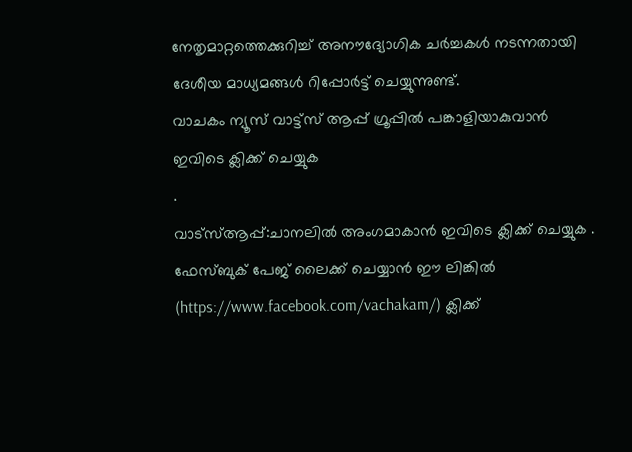നേതൃമാറ്റത്തെക്കുറിച്ച് അനൗദ്യോഗിക ചർച്ചകൾ നടന്നതായി ദേശീയ മാധ്യമങ്ങൾ റിപ്പോർട്ട് ചെയ്യുന്നുണ്ട്.
വാചകം ന്യൂസ് വാട്ട്സ് ആപ്പ് ഗ്രൂപ്പിൽ പങ്കാളിയാകുവാൻ
ഇവിടെ ക്ലിക്ക് ചെയ്യുക
.
വാട്സ്ആപ്പ്:ചാനലിൽ അംഗമാകാൻ ഇവിടെ ക്ലിക്ക് ചെയ്യുക .
ഫേസ്ബുക് പേജ് ലൈക്ക് ചെയ്യാൻ ഈ ലിങ്കിൽ (https://www.facebook.com/vachakam/) ക്ലിക്ക്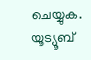ചെയ്യുക.
യൂട്യൂബ്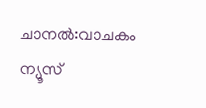ചാനൽ:വാചകം ന്യൂസ്